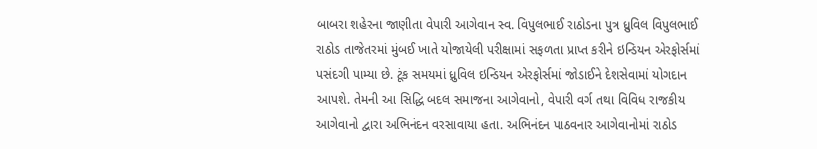બાબરા શહેરના જાણીતા વેપારી આગેવાન સ્વ. વિપુલભાઈ રાઠોડના પુત્ર ધ્રુવિલ વિપુલભાઈ રાઠોડ તાજેતરમાં મુંબઈ ખાતે યોજાયેલી પરીક્ષામાં સફળતા પ્રાપ્ત કરીને ઇન્ડિયન એરફોર્સમાં પસંદગી પામ્યા છે. ટૂંક સમયમાં ધ્રુવિલ ઇન્ડિયન એરફોર્સમાં જોડાઈને દેશસેવામાં યોગદાન આપશે. તેમની આ સિદ્ધિ બદલ સમાજના આગેવાનો, વેપારી વર્ગ તથા વિવિધ રાજકીય આગેવાનો દ્વારા અભિનંદન વરસાવાયા હતા. અભિનંદન પાઠવનાર આગેવાનોમાં રાઠોડ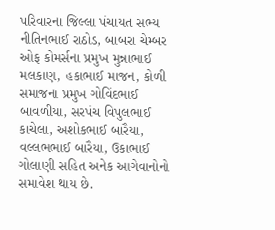પરિવારના જિલ્લા પંચાયત સભ્ય નીતિનભાઈ રાઠોડ, બાબરા ચેમ્બર ઓફ કોમર્સના પ્રમુખ મુન્નાભાઈ મલકાણ, હકાભાઈ માજન, કોળી સમાજના પ્રમુખ ગોવિંદભાઈ બાવળીયા, સરપંચ વિપુલભાઈ કાચેલા, અશોકભાઈ બારૈયા, વલ્લભભાઈ બારૈયા, ઉકાભાઈ ગોલાણી સહિત અનેક આગેવાનોનો સમાવેશ થાય છે.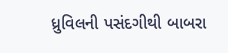ધ્રુવિલની પસંદગીથી બાબરા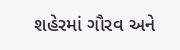શહેરમાં ગૌરવ અને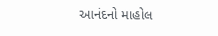આનંદનો માહોલ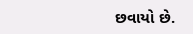છવાયો છે.